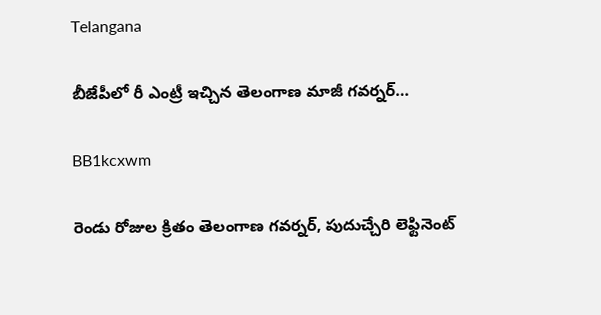Telangana

బీజేపీలో రీ ఎంట్రీ ఇచ్చిన తెలంగాణ మాజీ గవర్నర్…

BB1kcxwm

రెండు రోజుల క్రితం తెలంగాణ గవర్నర్, పుదుచ్చేరి లెఫ్టినెంట్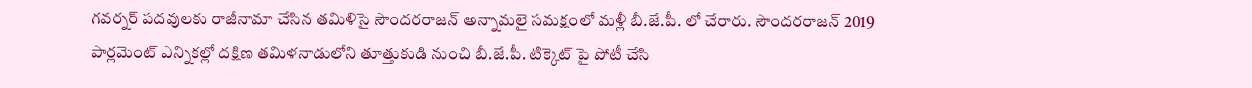గవర్నర్ పదవులకు రాజీనామా చేసిన తమిళిసై సౌందరరాజన్ అన్నామలై సమక్షంలో మళ్లీ బీ.జే.పీ. లో చేరారు. సౌందరరాజన్ 2019 పార్లమెంట్ ఎన్నికల్లో దక్షిణ తమిళనాడులోని తూత్తుకుడి నుంచి బీ.జే.పీ. టిక్కెట్‌ పై పోటీ చేసి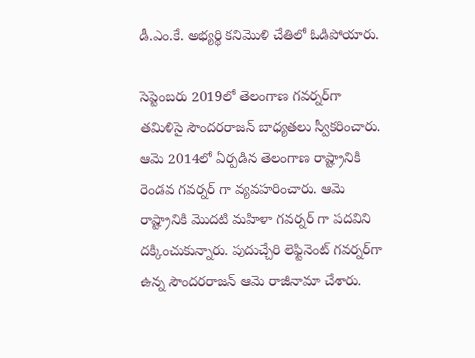డీ.ఎం.కే. అభ్యర్థి కనిమొళి చేతిలో ఓడిపోయారు.

సెప్టెంబరు 2019లో తెలంగాణ గవర్నర్‌గా తమిళిసై సౌందరరాజన్ బాధ్యతలు స్వీకరించారు. ఆమె 2014లో ఏర్పడిన తెలంగాణ రాష్ట్రానికి రెండవ గవర్నర్ గా వ్యవహరించారు. ఆమె రాష్ట్రానికి మొదటి మహిళా గవర్నర్ గా పదవిని దక్కించుకున్నారు. పుదుచ్చేరి లెఫ్టినెంట్‌ గవర్నర్‌గా ఉన్న సౌందరరాజన్‌ ఆమె రాజీనామా చేశారు.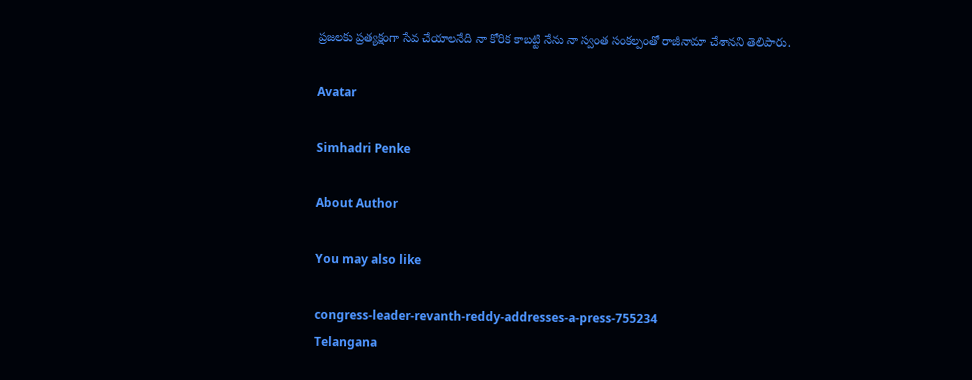ప్రజలకు ప్రత్యక్షంగా సేవ చేయాలనేది నా కోరిక కాబట్టి నేను నా స్వంత సంకల్పంతో రాజీనామా చేశానని తెలిపారు.

Avatar

Simhadri Penke

About Author

You may also like

congress-leader-revanth-reddy-addresses-a-press-755234
Telangana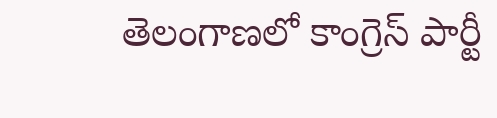తెలంగాణలో కాంగ్రెస్ పార్టీ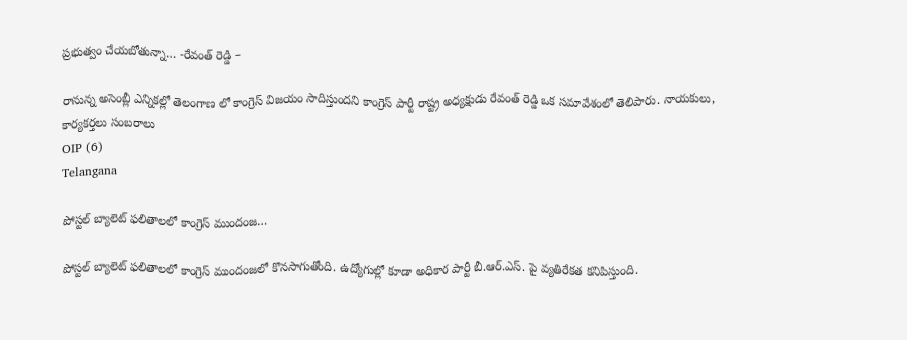ప్రభుత్వం చేయబోతున్నా… -రేవంత్ రెడ్డి –

రానున్న అసెంబ్లీ ఎన్నికల్లో తెలంగాణ లో కాంగ్రెస్ విజయం సాదిస్తుందని కాంగ్రెస్ పార్టీ రాష్ట్ర అధ్యక్షుడు రేవంత్ రెడ్డి ఒక సమావేశంలో తెలిపారు. నాయకులు, కార్యకర్తలు సంబరాలు
OIP (6)
Telangana

పోస్టల్‌ బ్యాలెట్‌ ఫలితాలలో కాంగ్రెస్‌ ముందంజ…

పోస్టల్‌ బ్యాలెట్‌ ఫలితాలలో కాంగ్రెస్‌ ముందంజలో కొనసాగుతోంది. ఉద్యోగుల్లో కూడా అధికార పార్టీ బీ.ఆర్‌.ఎస్‌. పై వ్యతిరేకత కనిపిస్తుంది.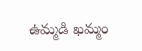ఉమ్మడి ఖమ్మం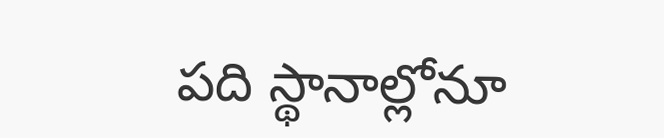పది స్థానాల్లోనూ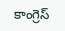కాంగ్రెస్‌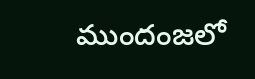ముందంజలో